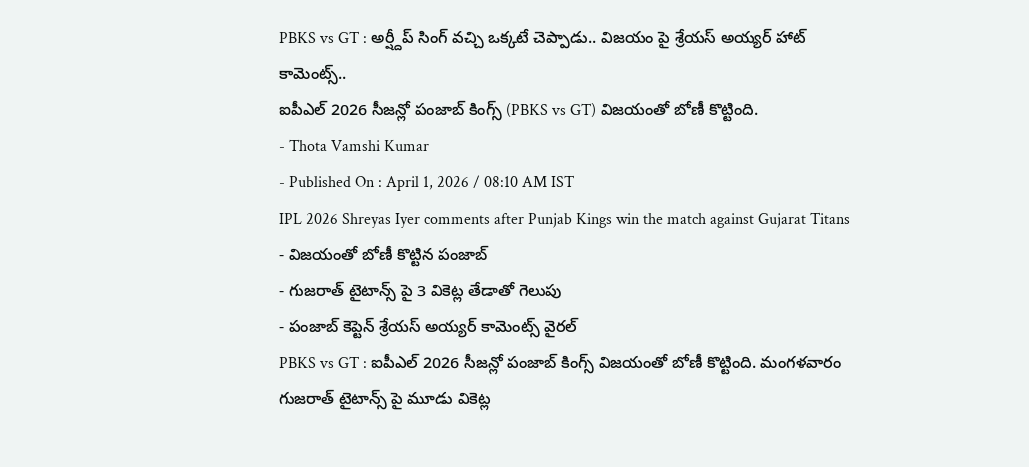PBKS vs GT : అర్ష్దీప్ సింగ్ వచ్చి ఒక్కటే చెప్పాడు.. విజయం పై శ్రేయస్ అయ్యర్ హాట్ కామెంట్స్..
ఐపీఎల్ 2026 సీజన్లో పంజాబ్ కింగ్స్ (PBKS vs GT) విజయంతో బోణీ కొట్టింది.
- Thota Vamshi Kumar
- Published On : April 1, 2026 / 08:10 AM IST
IPL 2026 Shreyas Iyer comments after Punjab Kings win the match against Gujarat Titans
- విజయంతో బోణీ కొట్టిన పంజాబ్
- గుజరాత్ టైటాన్స్ పై 3 వికెట్ల తేడాతో గెలుపు
- పంజాబ్ కెప్టెన్ శ్రేయస్ అయ్యర్ కామెంట్స్ వైరల్
PBKS vs GT : ఐపీఎల్ 2026 సీజన్లో పంజాబ్ కింగ్స్ విజయంతో బోణీ కొట్టింది. మంగళవారం గుజరాత్ టైటాన్స్ పై మూడు వికెట్ల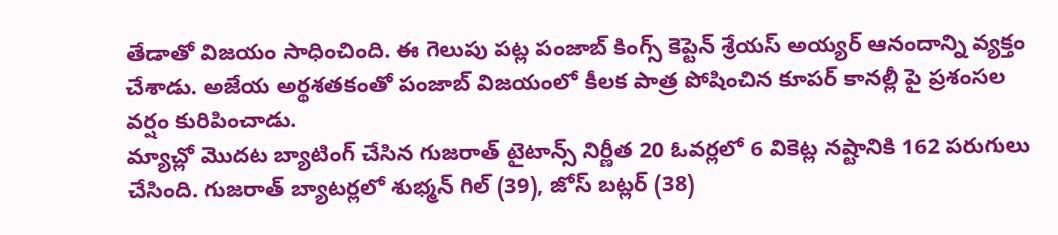తేడాతో విజయం సాధించింది. ఈ గెలుపు పట్ల పంజాబ్ కింగ్స్ కెప్టెన్ శ్రేయస్ అయ్యర్ ఆనందాన్ని వ్యక్తం చేశాడు. అజేయ అర్థశతకంతో పంజాబ్ విజయంలో కీలక పాత్ర పోషించిన కూపర్ కానల్లీ పై ప్రశంసల వర్షం కురిపించాడు.
మ్యాచ్లో మొదట బ్యాటింగ్ చేసిన గుజరాత్ టైటాన్స్ నిర్ణీత 20 ఓవర్లలో 6 వికెట్ల నష్టానికి 162 పరుగులు చేసింది. గుజరాత్ బ్యాటర్లలో శుభ్మన్ గిల్ (39), జోస్ బట్లర్ (38)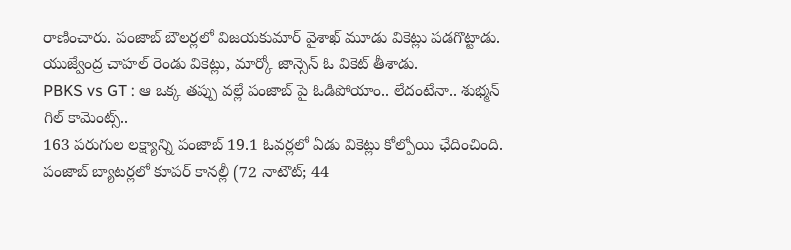రాణించారు. పంజాబ్ బౌలర్లలో విజయకుమార్ వైశాఖ్ మూడు వికెట్లు పడగొట్టాడు. యుజ్వేంద్ర చాహల్ రెండు వికెట్లు, మార్కో జాన్సెన్ ఓ వికెట్ తీశాడు.
PBKS vs GT : ఆ ఒక్క తప్పు వల్లే పంజాబ్ పై ఓడిపోయాం.. లేదంటేనా.. శుభ్మన్ గిల్ కామెంట్స్..
163 పరుగుల లక్ష్యాన్ని పంజాబ్ 19.1 ఓవర్లలో ఏడు వికెట్లు కోల్పోయి ఛేదించింది. పంజాబ్ బ్యాటర్లలో కూపర్ కానల్లీ (72 నాటౌట్; 44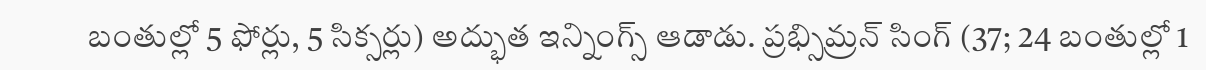బంతుల్లో 5 ఫోర్లు, 5 సిక్సర్లు) అద్భుత ఇన్నింగ్స్ ఆడాడు. ప్రభ్సిమ్రన్ సింగ్ (37; 24 బంతుల్లో 1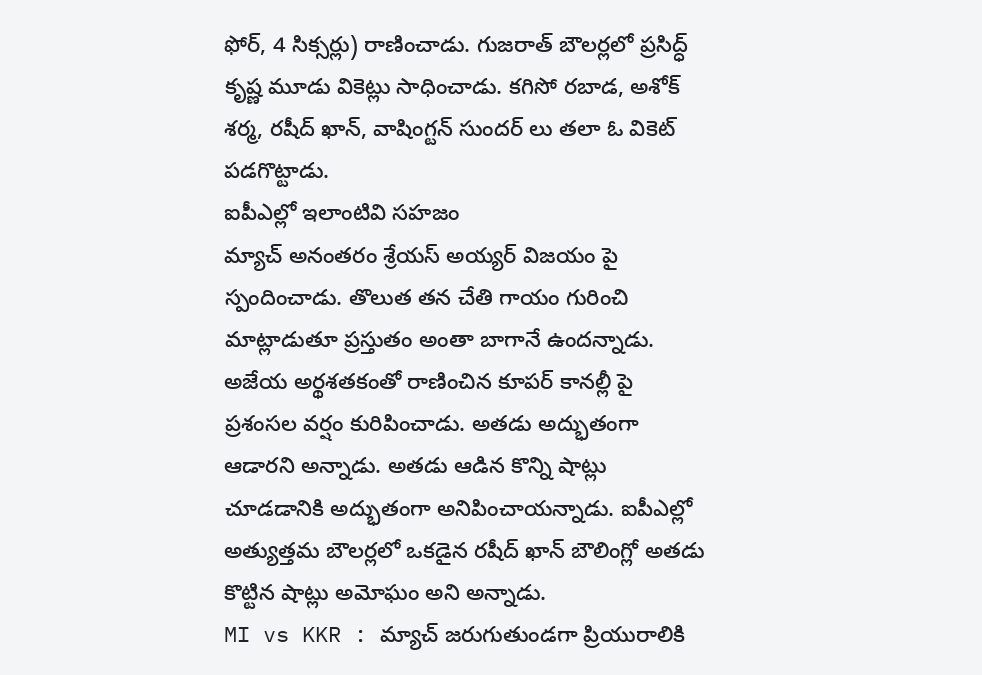ఫోర్, 4 సిక్సర్లు) రాణించాడు. గుజరాత్ బౌలర్లలో ప్రసిద్ధ్ కృష్ణ మూడు వికెట్లు సాధించాడు. కగిసో రబాడ, అశోక్ శర్మ, రషీద్ ఖాన్, వాషింగ్టన్ సుందర్ లు తలా ఓ వికెట్ పడగొట్టాడు.
ఐపీఎల్లో ఇలాంటివి సహజం
మ్యాచ్ అనంతరం శ్రేయస్ అయ్యర్ విజయం పై స్పందించాడు. తొలుత తన చేతి గాయం గురించి మాట్లాడుతూ ప్రస్తుతం అంతా బాగానే ఉందన్నాడు. అజేయ అర్థశతకంతో రాణించిన కూపర్ కానల్లీ పై ప్రశంసల వర్షం కురిపించాడు. అతడు అద్భుతంగా ఆడారని అన్నాడు. అతడు ఆడిన కొన్ని షాట్లు చూడడానికి అద్భుతంగా అనిపించాయన్నాడు. ఐపీఎల్లో అత్యుత్తమ బౌలర్లలో ఒకడైన రషీద్ ఖాన్ బౌలింగ్లో అతడు కొట్టిన షాట్లు అమోఘం అని అన్నాడు.
MI vs KKR : మ్యాచ్ జరుగుతుండగా ప్రియురాలికి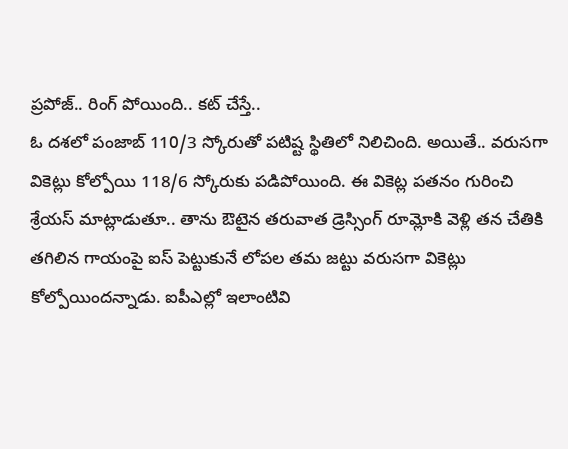ప్రపోజ్.. రింగ్ పోయింది.. కట్ చేస్తే..
ఓ దశలో పంజాబ్ 110/3 స్కోరుతో పటిష్ట స్థితిలో నిలిచింది. అయితే.. వరుసగా వికెట్లు కోల్పోయి 118/6 స్కోరుకు పడిపోయింది. ఈ వికెట్ల పతనం గురించి శ్రేయస్ మాట్లాడుతూ.. తాను ఔటైన తరువాత డ్రెస్సింగ్ రూమ్లోకి వెళ్లి తన చేతికి తగిలిన గాయంపై ఐస్ పెట్టుకునే లోపల తమ జట్టు వరుసగా వికెట్లు కోల్పోయిందన్నాడు. ఐపీఎల్లో ఇలాంటివి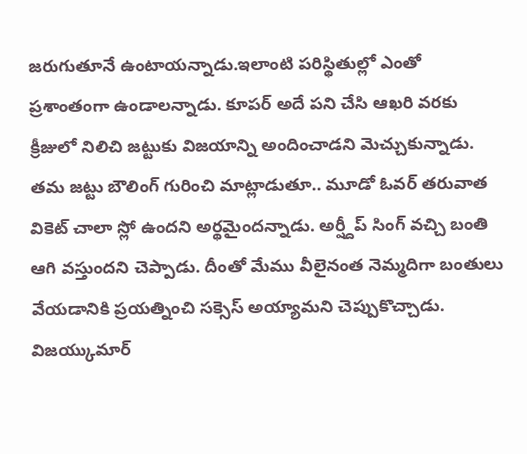జరుగుతూనే ఉంటాయన్నాడు.ఇలాంటి పరిస్థితుల్లో ఎంతో ప్రశాంతంగా ఉండాలన్నాడు. కూపర్ అదే పని చేసి ఆఖరి వరకు క్రీజులో నిలిచి జట్టుకు విజయాన్ని అందించాడని మెచ్చుకున్నాడు.
తమ జట్టు బౌలింగ్ గురించి మాట్లాడుతూ.. మూడో ఓవర్ తరువాత వికెట్ చాలా స్లో ఉందని అర్థమైందన్నాడు. అర్ష్దీప్ సింగ్ వచ్చి బంతి ఆగి వస్తుందని చెప్పాడు. దీంతో మేము వీలైనంత నెమ్మదిగా బంతులు వేయడానికి ప్రయత్నించి సక్సెస్ అయ్యామని చెప్పుకొచ్చాడు. విజయ్కుమార్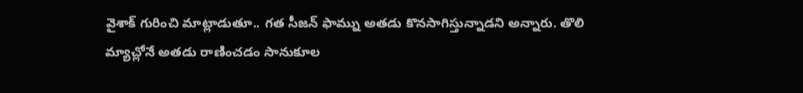వైశాక్ గురించి మాట్లాడుతూ.. గత సీజన్ ఫామ్ను అతడు కొనసాగిస్తున్నాడని అన్నారు. తొలి మ్యాచ్లోనే అతడు రాణించడం సానుకూల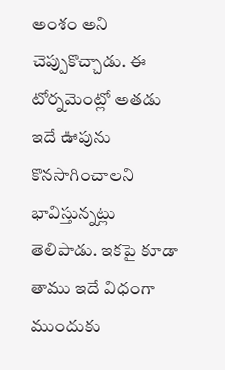అంశం అని చెప్పుకొచ్చాడు. ఈ టోర్నమెంట్లో అతడు ఇదే ఊపును కొనసాగించాలని భావిస్తున్నట్లు తెలిపాడు. ఇకపై కూడా తాము ఇదే విధంగా ముందుకు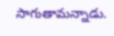సాగుతామన్నాడు.